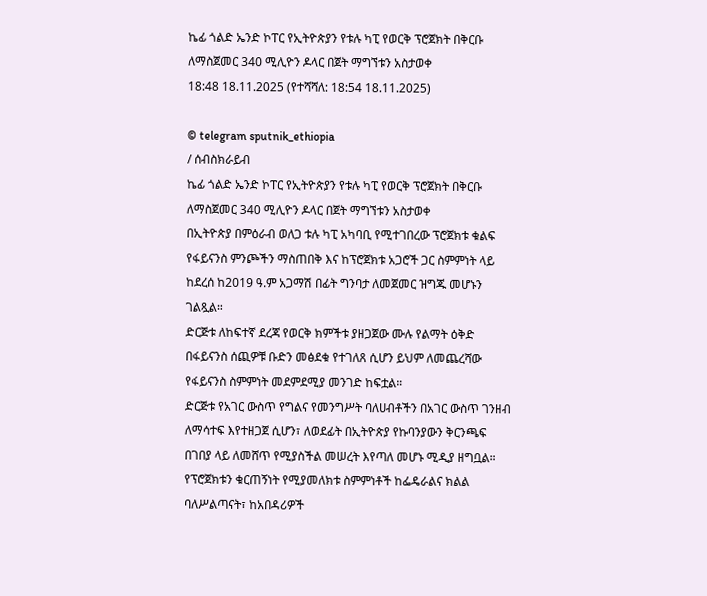ኬፊ ጎልድ ኤንድ ኮፐር የኢትዮጵያን የቱሉ ካፒ የወርቅ ፕሮጀክት በቅርቡ ለማስጀመር 340 ሚሊዮን ዶላር በጀት ማግኘቱን አስታወቀ
18:48 18.11.2025 (የተሻሻለ: 18:54 18.11.2025)

© telegram sputnik_ethiopia
/ ሰብስክራይብ
ኬፊ ጎልድ ኤንድ ኮፐር የኢትዮጵያን የቱሉ ካፒ የወርቅ ፕሮጀክት በቅርቡ ለማስጀመር 340 ሚሊዮን ዶላር በጀት ማግኘቱን አስታወቀ
በኢትዮጵያ በምዕራብ ወለጋ ቱሉ ካፒ አካባቢ የሚተገበረው ፕሮጀክቱ ቁልፍ የፋይናንስ ምንጮችን ማስጠበቅ እና ከፕሮጀክቱ አጋሮች ጋር ስምምነት ላይ ከደረሰ ከ2019 ዓ.ም አጋማሽ በፊት ግንባታ ለመጀመር ዝግጁ መሆኑን ገልጿል።
ድርጅቱ ለከፍተኛ ደረጃ የወርቅ ክምችቱ ያዘጋጀው ሙሉ የልማት ዕቅድ በፋይናንስ ሰጪዎቹ ቡድን መፅደቁ የተገለጸ ሲሆን ይህም ለመጨረሻው የፋይናንስ ስምምነት መደምደሚያ መንገድ ከፍቷል።
ድርጅቱ የአገር ውስጥ የግልና የመንግሥት ባለሀብቶችን በአገር ውስጥ ገንዘብ ለማሳተፍ እየተዘጋጀ ሲሆን፣ ለወደፊት በኢትዮጵያ የኩባንያውን ቅርንጫፍ በገበያ ላይ ለመሸጥ የሚያስችል መሠረት እየጣለ መሆኑ ሚዲያ ዘግቧል።
የፕሮጀክቱን ቁርጠኝነት የሚያመለክቱ ስምምነቶች ከፌዴራልና ክልል ባለሥልጣናት፣ ከአበዳሪዎች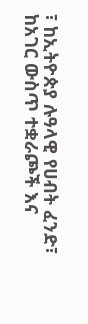፣ ከኢትዮጵያ ሉዓላዊ የሀብት ፈንድ፣ ከአገር ውስጥ ተቋራጮች እና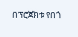በፕሮጀክቱ የበጎ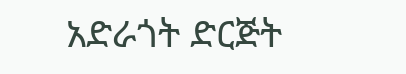አድራጎት ድርጅት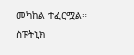መካከል ተፈርሟል።
ስፑትኒክ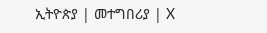ኢትዮጵያ | መተግበሪያ | X